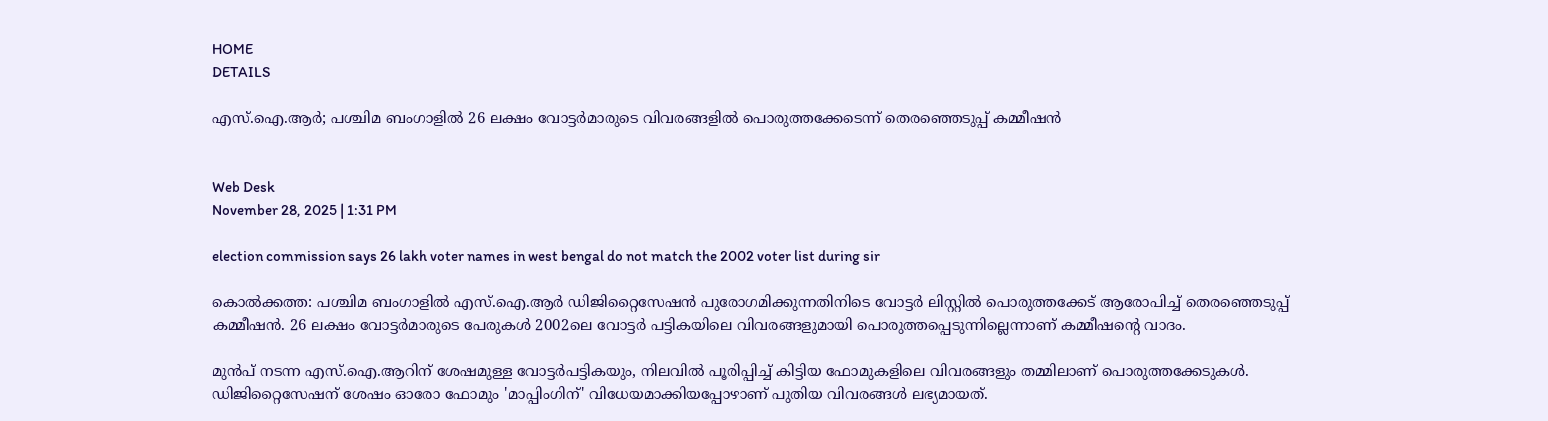HOME
DETAILS

എസ്.ഐ.ആര്‍; പശ്ചിമ ബംഗാളില്‍ 26 ലക്ഷം വോട്ടര്‍മാരുടെ വിവരങ്ങളില്‍ പൊരുത്തക്കേടെന്ന് തെരഞ്ഞെടുപ്പ് കമ്മീഷന്‍


Web Desk
November 28, 2025 | 1:31 PM

election commission says 26 lakh voter names in west bengal do not match the 2002 voter list during sir

കൊല്‍ക്കത്ത: പശ്ചിമ ബംഗാളില്‍ എസ്.ഐ.ആര്‍ ഡിജിറ്റൈസേഷന്‍ പുരോഗമിക്കുന്നതിനിടെ വോട്ടര്‍ ലിസ്റ്റില്‍ പൊരുത്തക്കേട് ആരോപിച്ച് തെരഞ്ഞെടുപ്പ് കമ്മീഷന്‍. 26 ലക്ഷം വോട്ടര്‍മാരുടെ പേരുകള്‍ 2002ലെ വോട്ടര്‍ പട്ടികയിലെ വിവരങ്ങളുമായി പൊരുത്തപ്പെടുന്നില്ലെന്നാണ് കമ്മീഷന്റെ വാദം.

മുന്‍പ് നടന്ന എസ്.ഐ.ആറിന് ശേഷമുള്ള വോട്ടര്‍പട്ടികയും, നിലവില്‍ പൂരിപ്പിച്ച് കിട്ടിയ ഫോമുകളിലെ വിവരങ്ങളും തമ്മിലാണ് പൊരുത്തക്കേടുകള്‍. ഡിജിറ്റൈസേഷന് ശേഷം ഓരോ ഫോമും 'മാപ്പിംഗിന്' വിധേയമാക്കിയപ്പോഴാണ് പുതിയ വിവരങ്ങള്‍ ലഭ്യമായത്.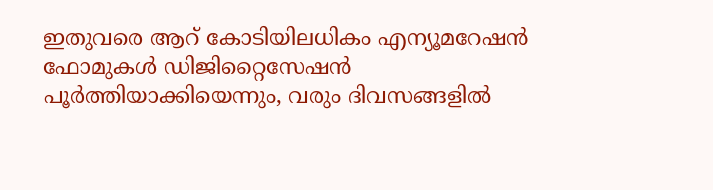ഇതുവരെ ആറ് കോടിയിലധികം എന്യൂമറേഷന്‍ ഫോമുകള്‍ ഡിജിറ്റൈസേഷന്‍ പൂര്‍ത്തിയാക്കിയെന്നും, വരും ദിവസങ്ങളില്‍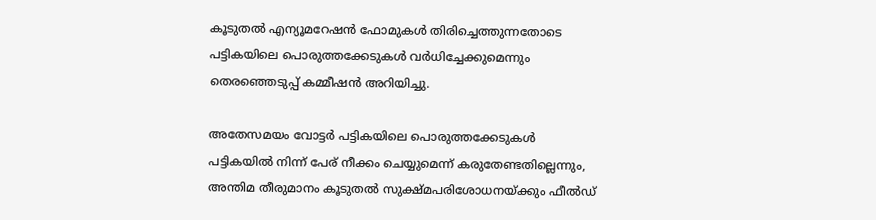കൂടുതല്‍ എന്യൂമറേഷന്‍ ഫോമുകള്‍ തിരിച്ചെത്തുന്നതോടെ പട്ടികയിലെ പൊരുത്തക്കേടുകള്‍ വര്‍ധിച്ചേക്കുമെന്നും തെരഞ്ഞെടുപ്പ് കമ്മീഷന്‍ അറിയിച്ചു.

അതേസമയം വോട്ടര്‍ പട്ടികയിലെ പൊരുത്തക്കേടുകള്‍ പട്ടികയില്‍ നിന്ന് പേര് നീക്കം ചെയ്യുമെന്ന് കരുതേണ്ടതില്ലെന്നും, അന്തിമ തീരുമാനം കൂടുതല്‍ സുക്ഷ്മപരിശോധനയ്ക്കും ഫീല്‍ഡ്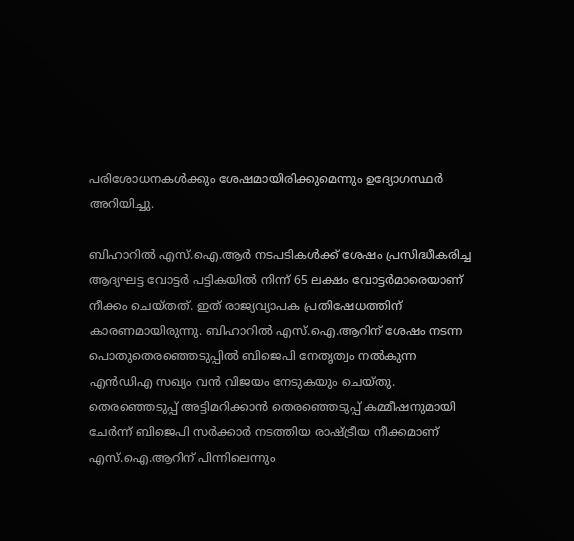പരിശോധനകള്‍ക്കും ശേഷമായിരിക്കുമെന്നും ഉദ്യോഗസ്ഥര്‍ അറിയിച്ചു.

ബിഹാറില്‍ എസ്.ഐ.ആര്‍ നടപടികള്‍ക്ക് ശേഷം പ്രസിദ്ധീകരിച്ച ആദ്യഘട്ട വോട്ടര്‍ പട്ടികയില്‍ നിന്ന് 65 ലക്ഷം വോട്ടര്‍മാരെയാണ് നീക്കം ചെയ്തത്. ഇത് രാജ്യവ്യാപക പ്രതിഷേധത്തിന് കാരണമായിരുന്നു. ബിഹാറില്‍ എസ്.ഐ.ആറിന് ശേഷം നടന്ന പൊതുതെരഞ്ഞെടുപ്പില്‍ ബിജെപി നേതൃത്വം നല്‍കുന്ന എന്‍ഡിഎ സഖ്യം വന്‍ വിജയം നേടുകയും ചെയ്തു. തെരഞ്ഞെടുപ്പ് അട്ടിമറിക്കാന്‍ തെരഞ്ഞെടുപ്പ് കമ്മീഷനുമായി ചേര്‍ന്ന് ബിജെപി സര്‍ക്കാര്‍ നടത്തിയ രാഷ്ട്രീയ നീക്കമാണ് എസ്.ഐ.ആറിന് പിന്നിലെന്നും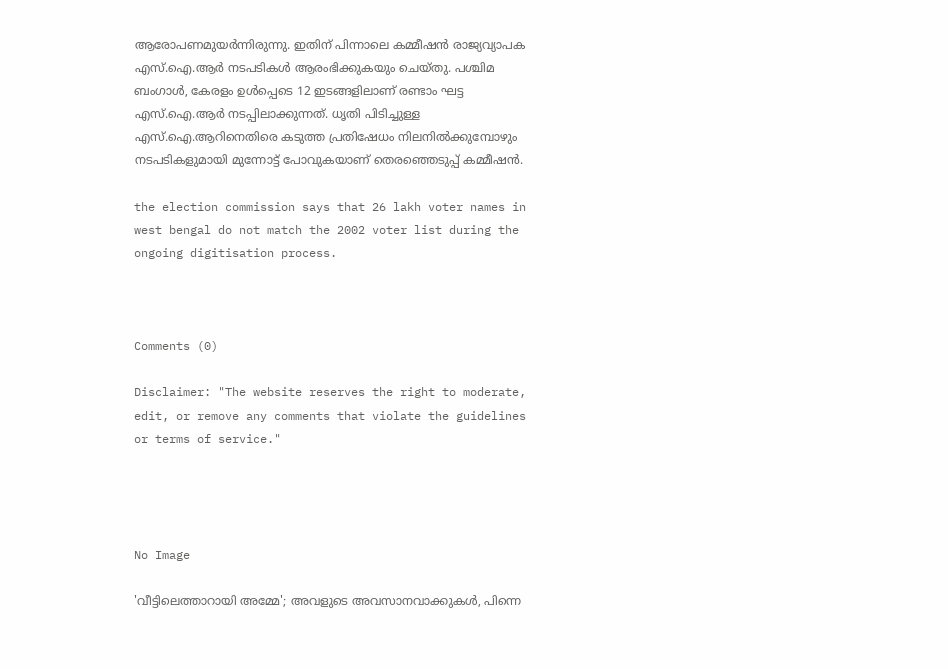ആരോപണമുയര്‍ന്നിരുന്നു. ഇതിന് പിന്നാലെ കമ്മീഷന്‍ രാജ്യവ്യാപക എസ്.ഐ.ആര്‍ നടപടികള്‍ ആരംഭിക്കുകയും ചെയ്തു. പശ്ചിമ ബംഗാള്‍, കേരളം ഉള്‍പ്പെടെ 12 ഇടങ്ങളിലാണ് രണ്ടാം ഘട്ട എസ്.ഐ.ആര്‍ നടപ്പിലാക്കുന്നത്. ധൃതി പിടിച്ചുള്ള എസ്.ഐ.ആറിനെതിരെ കടുത്ത പ്രതിഷേധം നിലനില്‍ക്കുമ്പോഴും നടപടികളുമായി മുന്നോട്ട് പോവുകയാണ് തെരഞ്ഞെടുപ്പ് കമ്മീഷന്‍.

the election commission says that 26 lakh voter names in west bengal do not match the 2002 voter list during the ongoing digitisation process.



Comments (0)

Disclaimer: "The website reserves the right to moderate, edit, or remove any comments that violate the guidelines or terms of service."




No Image

'വീട്ടിലെത്താറായി അമ്മേ'; അവളുടെ അവസാനവാക്കുകള്‍, പിന്നെ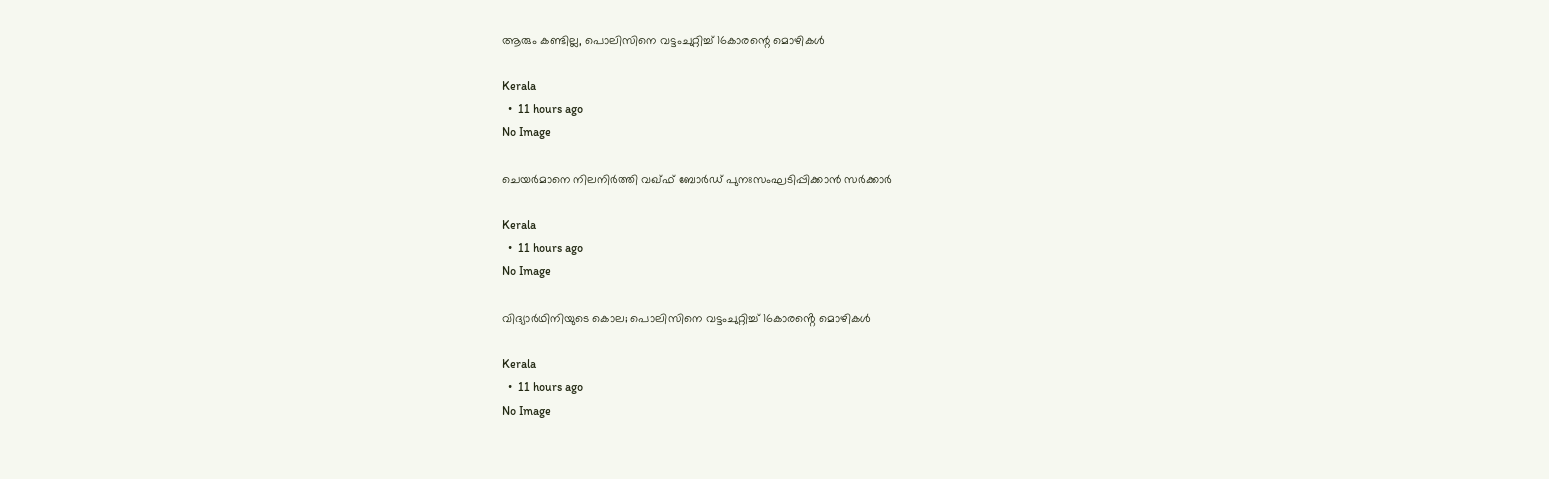ആരും കണ്ടില്ല, പൊലിസിനെ വട്ടംചുറ്റിച്ച് 16കാരന്റെ മൊഴികള്‍

Kerala
  •  11 hours ago
No Image

ചെയർമാനെ നിലനിർത്തി വഖ്ഫ് ബോർഡ് പുനഃസംഘടിപ്പിക്കാൻ സർക്കാർ

Kerala
  •  11 hours ago
No Image

വിദ്യാർഥിനിയുടെ കൊല; പൊലിസിനെ വട്ടംചുറ്റിച്ച് 16കാരൻ്റെ മൊഴികൾ

Kerala
  •  11 hours ago
No Image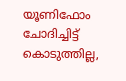യൂണിഫോം ചോദിച്ചിട്ട് കൊടുത്തില്ല,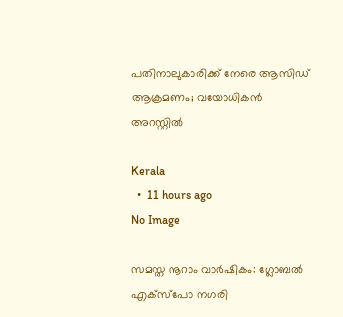പതിനാലുകാരിക്ക് നേരെ ആസിഡ് ആക്രമണം; വയോധികന്‍ അറസ്റ്റില്‍

Kerala
  •  11 hours ago
No Image

സമസ്ത നൂറാം വാര്‍ഷികം: ഗ്ലോബല്‍ എക്‌സ്‌പോ നഗരി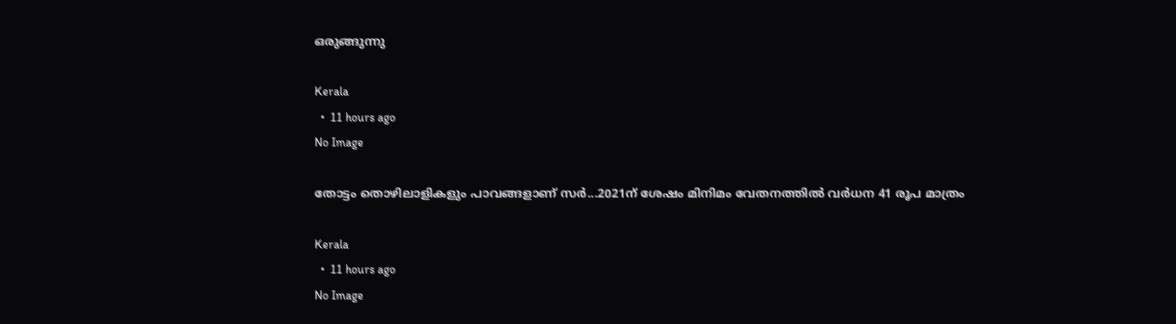ഒരുങ്ങുന്നു

Kerala
  •  11 hours ago
No Image

തോട്ടം തൊഴിലാളികളും പാവങ്ങളാണ് സർ...2021ന് ശേഷം മിനിമം വേതനത്തിൽ വർധന 41 രൂപ മാത്രം

Kerala
  •  11 hours ago
No Image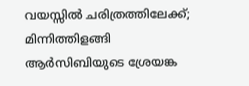വയസ്സിൽ ചരിത്രത്തിലേക്ക്; മിന്നിത്തിളങ്ങി ആർസിബിയുടെ ശ്രേയങ്ക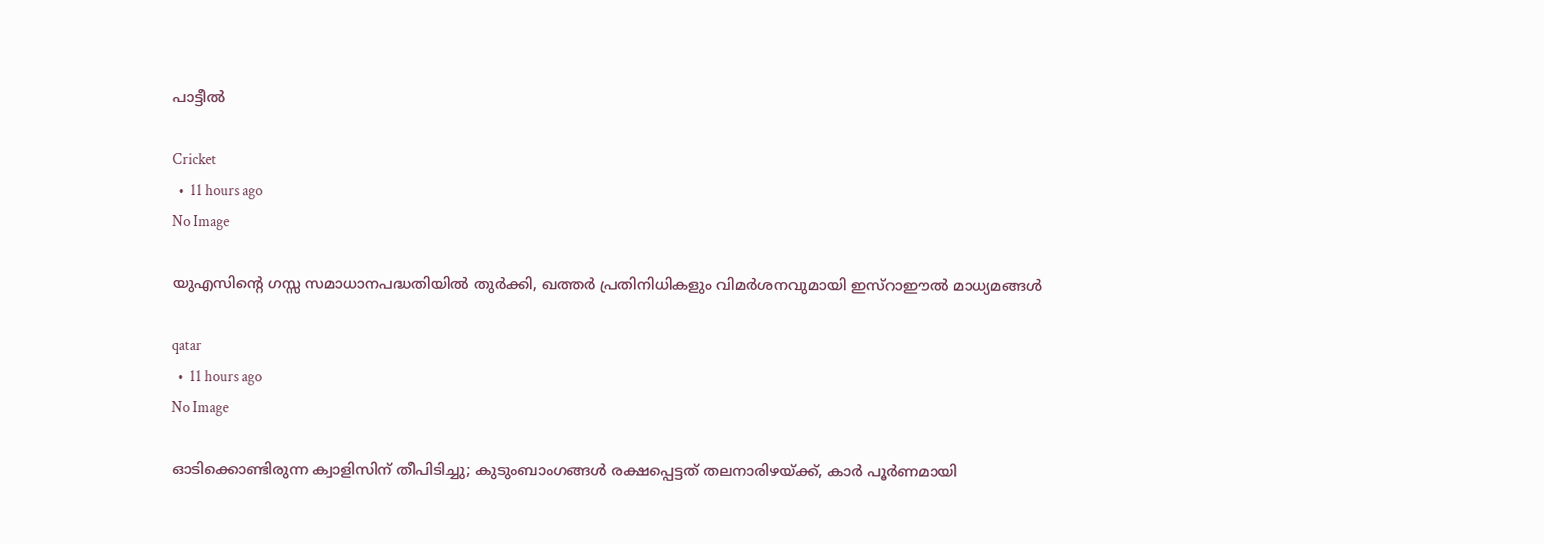പാട്ടീൽ

Cricket
  •  11 hours ago
No Image

യുഎസിന്റെ ഗസ്സ സമാധാനപദ്ധതിയിൽ തുർക്കി, ഖത്തർ പ്രതിനിധികളും വിമർശനവുമായി ഇസ്റാഈൽ മാധ്യമങ്ങൾ

qatar
  •  11 hours ago
No Image

ഓടിക്കൊണ്ടിരുന്ന ക്വാളിസിന് തീപിടിച്ചു; കുടുംബാംഗങ്ങള്‍ രക്ഷപ്പെട്ടത് തലനാരിഴയ്ക്ക്, കാര്‍ പൂര്‍ണമായി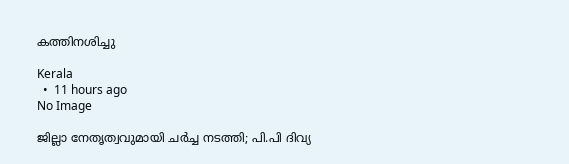കത്തിനശിച്ചു

Kerala
  •  11 hours ago
No Image

ജില്ലാ നേതൃത്വവുമായി ചര്‍ച്ച നടത്തി; പി.പി ദിവ്യ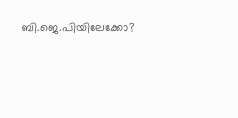ബി.ജെ.പിയിലേക്കോ?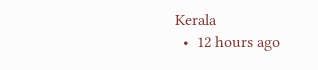Kerala
  •  12 hours ago